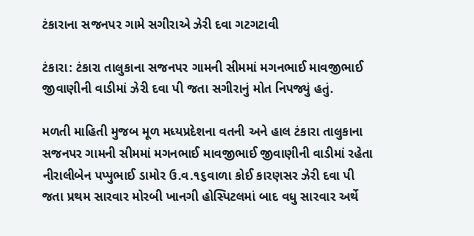ટંકારાના સજનપર ગામે સગીરાએ ઝેરી દવા ગટગટાવી

ટંકારા: ટંકારા તાલુકાના સજનપર ગામની સીમમાં મગનભાઈ માવજીભાઈ જીવાણીની વાડીમાં ઝેરી દવા પી જતા સગીરાનું મોત નિપજ્યું હતું.

મળતી માહિતી મુજબ મૂળ મધ્યપ્રદેશના વતની અને હાલ ટંકારા તાલુકાના સજનપર ગામની સીમમાં મગનભાઈ માવજીભાઈ જીવાણીની વાડીમાં રહેતા નીરાલીબેન પપ્પુભાઈ ડામોર ઉ.વ.૧૬વાળા કોઈ કારણસર ઝેરી દવા પી જતા પ્રથમ સારવાર મોરબી ખાનગી હોસ્પિટલમાં બાદ વધુ સારવાર અર્થે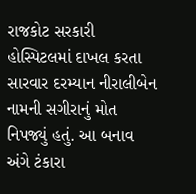રાજકોટ સરકારી હોસ્પિટલમાં દાખલ કરતા સારવાર દરમ્યાન નીરાલીબેન નામની સગીરાનું મોત નિપજ્યું હતું. આ બનાવ અંગે ટંકારા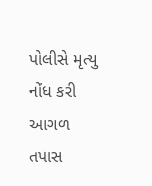પોલીસે મૃત્યુ નોંધ કરી આગળ તપાસ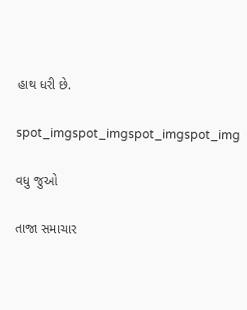હાથ ધરી છે.

spot_imgspot_imgspot_imgspot_img

વધુ જુઓ

તાજા સમાચાર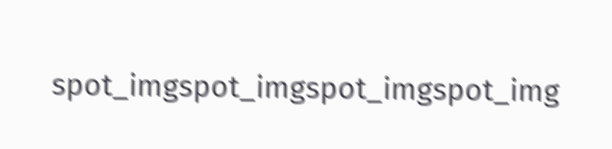spot_imgspot_imgspot_imgspot_img